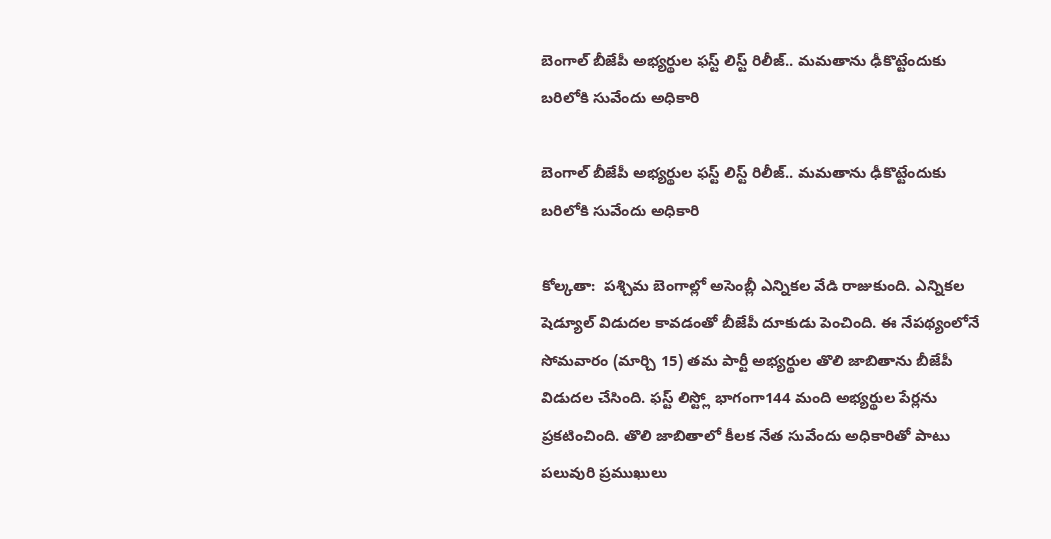బెంగాల్ బీజేపీ అభ్యర్థుల ఫస్ట్ లిస్ట్ రిలీజ్.. మమతాను ఢీకొట్టేందుకు బరిలోకి సువేందు అధికారి

బెంగాల్ బీజేపీ అభ్యర్థుల ఫస్ట్ లిస్ట్ రిలీజ్.. మమతాను ఢీకొట్టేందుకు బరిలోకి సువేందు అధికారి

కోల్కతా:  పశ్చిమ బెంగాల్లో అసెంబ్లీ ఎన్నికల వేడి రాజుకుంది. ఎన్నికల షెడ్యూల్ విడుదల కావడంతో బీజేపీ దూకుడు పెంచింది. ఈ నేపథ్యంలోనే సోమవారం (మార్చి 15) తమ పార్టీ అభ్యర్థుల తొలి జాబితాను బీజేపీ విడుదల చేసింది. ఫస్ట్ లిస్ట్లో భాగంగా144 మంది అభ్యర్థుల పేర్లను ప్రకటించింది. తొలి జాబితాలో కీలక నేత సువేందు అధికారితో పాటు పలువురి ప్రముఖులు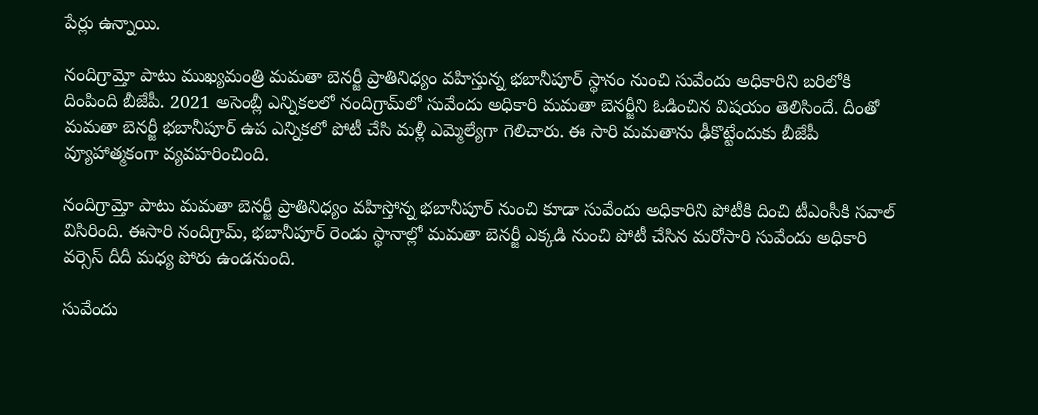పేర్లు ఉన్నాయి.

నందిగ్రామ్తో పాటు ముఖ్యమంత్రి మమతా బెనర్జీ ప్రాతినిధ్యం వహిస్తున్న భబానీపూర్ స్థానం నుంచి సువేందు అధికారిని బరిలోకి దింపింది బీజేపీ. 2021 అసెంబ్లీ ఎన్నికలలో నందిగ్రామ్‌లో సువేందు అధికారి మమతా బెనర్జీని ఓడించిన విషయం తెలిసిందే. దీంతో మమతా బెనర్జీ భబానీపూర్ ఉప ఎన్నికలో పోటీ చేసి మళ్లీ ఎమ్మెల్యేగా గెలిచారు. ఈ సారి మమతాను ఢీకొట్టేందుకు బీజేపీ వ్యూహాత్మకంగా వ్యవహరించింది.

నందిగ్రామ్తో పాటు మమతా బెనర్జీ ప్రాతినిధ్యం వహిస్తోన్న భబానీపూర్ నుంచి కూడా సువేందు అధికారిని పోటీకి దించి టీఎంసీకి సవాల్ విసిరింది. ఈసారి నందిగ్రామ్, భబానీపూర్ రెండు స్థానాల్లో మమతా బెనర్జీ ఎక్కడి నుంచి పోటీ చేసిన మరోసారి సువేందు అధికారి వర్సెస్ దీదీ మధ్య పోరు ఉండనుంది.

సువేందు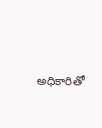అధికారితో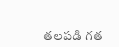తలపడి గత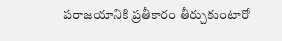పరాజయానికి ప్రతీకారం తీర్చుకుంటారో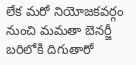లేక మరో నియోజకవర్గం నుంచి మమతా బెనర్జీ బరిలోకి దిగుతారో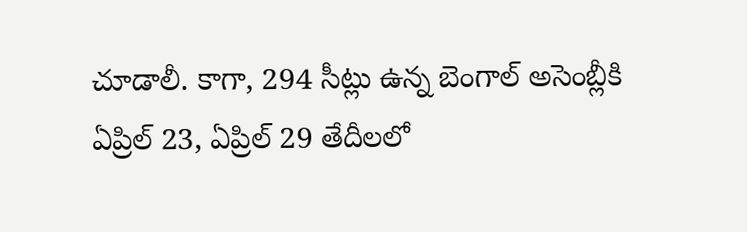చూడాలీ. కాగా, 294 సీట్లు ఉన్న బెంగాల్ అసెంబ్లీకి ఏప్రిల్ 23, ఏప్రిల్ 29 తేదీలలో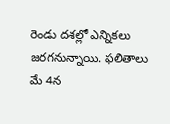రెండు దశల్లో ఎన్నికలు జరగనున్నాయి. ఫలితాలు మే 4న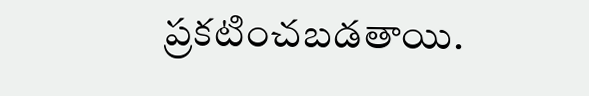ప్రకటించబడతాయి.